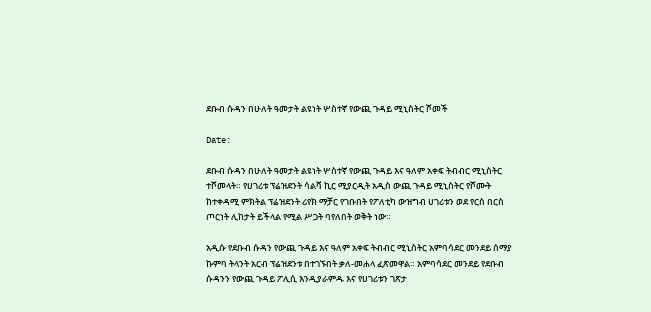ደቡብ ሱዳን በሁለት ዓመታት ልዩነት ሦስተኛ የውጪ ጉዳይ ሚኒስትር ሾመች

Date:

ደቡብ ሱዳን በሁለት ዓመታት ልዩነት ሦስተኛ የውጪ ጉዳይ እና ዓለም አቀፍ ትብብር ሚኒስትር ተሾመላት። የሀገሪቱ ፕሬዝደንት ሳልቫ ኪር ሚያርዲት አዲስ ውጪ ጉዳይ ሚኒስትር የሾሙት ከተቀዳሚ ምክትል ፕሬዝደንት ሪየክ ማቻር የገቡበት የፖለቲካ ውዝግብ ሀገሪቱን ወደ የርስ በርስ ጦርነት ሊከታት ይችላል የሚል ሥጋት ባየለበት ወቅት ነው።

አዲሱ የደቡብ ሱዳን የውጪ ጉዳይ እና ዓለም አቀፍ ትብብር ሚኒስትር አምባሳደር መንደይ ሰማያ ኩምባ ትላንት አርብ ፕሬዝደንቱ በተገኙበት ቃለ-መሐላ ፈጽመዋል። አምባሳደር መንደይ የደቡብ ሱዳንን የውጪ ጉዳይ ፖሊሲ እንዲያራምዱ እና የሀገሪቱን ገጽታ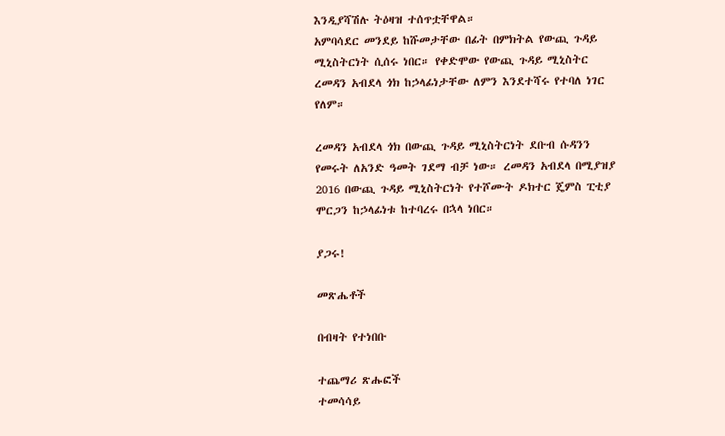እንዲያሻሽሉ ትዕዛዝ ተሰጥቷቸዋል።
አምባሳደር መንደይ ከሹመታቸው በፊት በምክትል የውጪ ጉዳይ ሚኒስትርነት ሲሰሩ ነበር። የቀድሞው የውጪ ጉዳይ ሚኒስትር ረመዳን አብደላ ጎክ ከኃላፊነታቸው ለምን እንደተሻሩ የተባለ ነገር የለም።

ረመዳን አብደላ ጎክ በውጪ ጉዳይ ሚኒስትርነት ደቡብ ሱዳንን የመሩት ለአንድ ዓመት ገደማ ብቻ ነው። ረመዳን አብደላ በሚያዝያ 2016 በውጪ ጉዳይ ሚኒስትርነት የተሾሙት ዶክተር ጄምስ ፒቲያ ሞርጋን ከኃላፊነቱ ከተባረሩ በኋላ ነበር።

ያጋሩ!

መጽሔቶች

በብዛት የተነበቡ

ተጨማሪ ጽሑፎች
ተመሳሳይ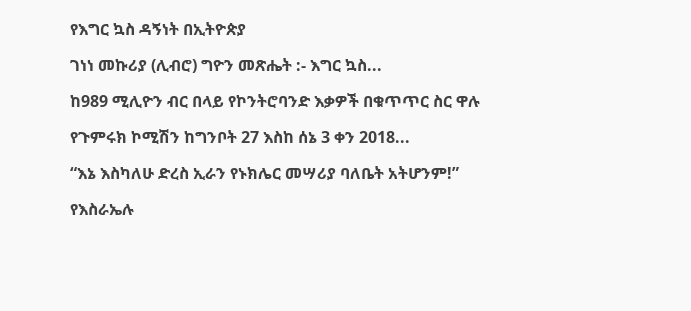የእግር ኳስ ዳኝነት በኢትዮጵያ

ገነነ መኩሪያ (ሊብሮ) ግዮን መጽሔት :- እግር ኳስ...

ከ989 ሚሊዮን ብር በላይ የኮንትሮባንድ እቃዎች በቁጥጥር ስር ዋሉ

የጉምሩክ ኮሚሽን ከግንቦት 27 እስከ ሰኔ 3 ቀን 2018...

“እኔ እስካለሁ ድረስ ኢራን የኑክሌር መሣሪያ ባለቤት አትሆንም!”

የእስራኤሉ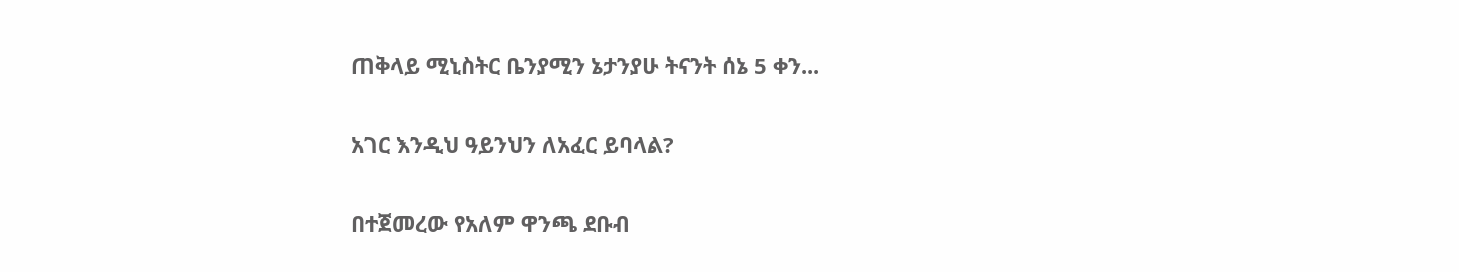ጠቅላይ ሚኒስትር ቤንያሚን ኔታንያሁ ትናንት ሰኔ 5 ቀን...

አገር እንዲህ ዓይንህን ለአፈር ይባላል?

በተጀመረው የአለም ዋንጫ ደቡብ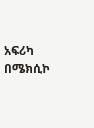አፍሪካ በሜክሲኮ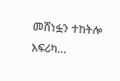መሸነፏን ተከትሎ አፍሪካ...